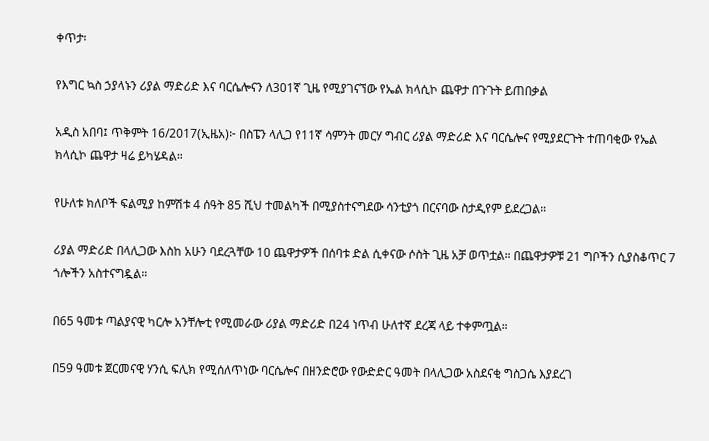ቀጥታ፡

የእግር ኳስ ኃያላኑን ሪያል ማድሪድ እና ባርሴሎናን ለ301ኛ ጊዜ የሚያገናኘው የኤል ክላሲኮ ጨዋታ በጉጉት ይጠበቃል

አዲስ አበባ፤ ጥቅምት 16/2017(ኢዜአ)፦ በስፔን ላሊጋ የ11ኛ ሳምንት መርሃ ግብር ሪያል ማድሪድ እና ባርሴሎና የሚያደርጉት ተጠባቂው የኤል ክላሲኮ ጨዋታ ዛሬ ይካሄዳል።

የሁለቱ ክለቦች ፍልሚያ ከምሽቱ 4 ሰዓት 85 ሺህ ተመልካች በሚያስተናግደው ሳንቲያጎ በርናባው ስታዲየም ይደረጋል።

ሪያል ማድሪድ በላሊጋው እስከ አሁን ባደረጓቸው 10 ጨዋታዎች በሰባቱ ድል ሲቀናው ሶስት ጊዜ አቻ ወጥቷል። በጨዋታዎቹ 21 ግቦችን ሲያስቆጥር 7 ጎሎችን አስተናግዷል።

በ65 ዓመቱ ጣልያናዊ ካርሎ አንቸሎቲ የሚመራው ሪያል ማድሪድ በ24 ነጥብ ሁለተኛ ደረጃ ላይ ተቀምጧል።

በ59 ዓመቱ ጀርመናዊ ሃንሲ ፍሊክ የሚሰለጥነው ባርሴሎና በዘንድሮው የውድድር ዓመት በላሊጋው አስደናቂ ግስጋሴ እያደረገ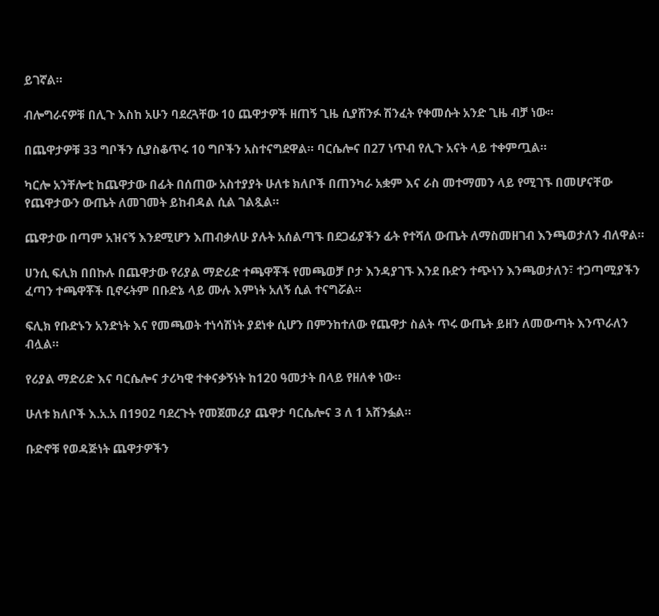ይገኛል።

ብሎግራናዎቹ በሊጉ እስከ አሁን ባደረጓቸው 10 ጨዋታዎች ዘጠኝ ጊዜ ሲያሸንፉ ሽንፈት የቀመሱት አንድ ጊዜ ብቻ ነው።

በጨዋታዎቹ 33 ግቦችን ሲያስቆጥሩ 10 ግቦችን አስተናግደዋል። ባርሴሎና በ27 ነጥብ የሊጉ አናት ላይ ተቀምጧል።

ካርሎ አንቸሎቲ ከጨዋታው በፊት በሰጠው አስተያያት ሁለቱ ክለቦች በጠንካራ አቋም እና ራስ መተማመን ላይ የሚገኙ በመሆናቸው የጨዋታውን ውጤት ለመገመት ይከብዳል ሲል ገልጿል።

ጨዋታው በጣም አዝናኝ እንደሚሆን እጠብቃለሁ ያሉት አሰልጣኙ በደጋፊያችን ፊት የተሻለ ውጤት ለማስመዘገብ እንጫወታለን ብለዋል።

ሀንሲ ፍሊክ በበኩሉ በጨዋታው የሪያል ማድሪድ ተጫዋቾች የመጫወቻ ቦታ እንዳያገኙ እንደ ቡድን ተጭነን እንጫወታለን፣ ተጋጣሚያችን ፈጣን ተጫዋቾች ቢኖሩትም በቡድኔ ላይ ሙሉ እምነት አለኝ ሲል ተናግሯል።

ፍሊክ የቡድኑን አንድነት እና የመጫወት ተነሳሽነት ያደነቀ ሲሆን በምንከተለው የጨዋታ ስልት ጥሩ ውጤት ይዘን ለመውጣት እንጥራለን ብሏል።

የሪያል ማድሪድ እና ባርሴሎና ታሪካዊ ተቀናቃኝነት ከ120 ዓመታት በላይ የዘለቀ ነው።

ሁለቱ ክለቦች እ.አ.አ በ1902 ባደረጉት የመጀመሪያ ጨዋታ ባርሴሎና 3 ለ 1 አሸንፏል።

ቡድኖቹ የወዳጅነት ጨዋታዎችን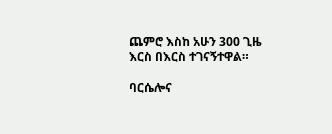ጨምሮ እስከ አሁን 300 ጊዜ እርስ በእርስ ተገናኝተዋል።

ባርሴሎና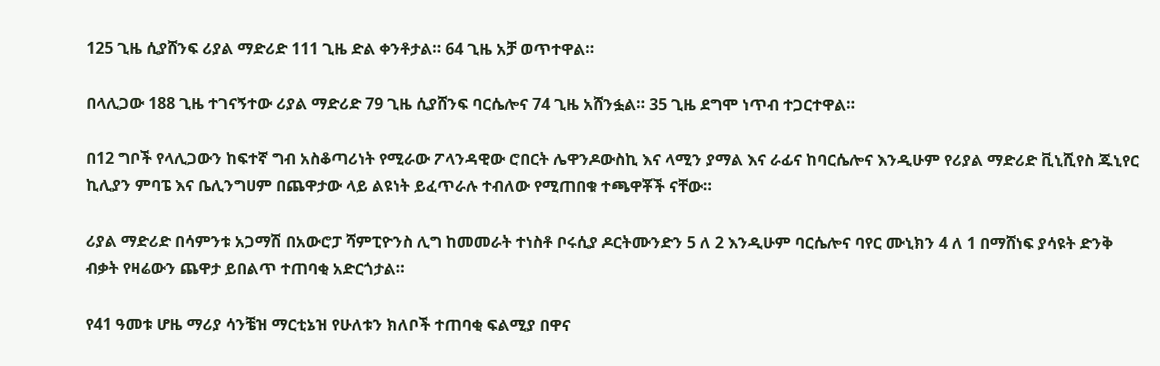125 ጊዜ ሲያሸንፍ ሪያል ማድሪድ 111 ጊዜ ድል ቀንቶታል። 64 ጊዜ አቻ ወጥተዋል።

በላሊጋው 188 ጊዜ ተገናኝተው ሪያል ማድሪድ 79 ጊዜ ሲያሸንፍ ባርሴሎና 74 ጊዜ አሸንፏል። 35 ጊዜ ደግሞ ነጥብ ተጋርተዋል።

በ12 ግቦች የላሊጋውን ከፍተኛ ግብ አስቆጣሪነት የሚራው ፖላንዳዊው ሮበርት ሌዋንዶውስኪ እና ላሚን ያማል እና ራፊና ከባርሴሎና እንዲሁም የሪያል ማድሪድ ቪኒሺየስ ጁኒየር ኪሊያን ምባፔ እና ቤሊንግሀም በጨዋታው ላይ ልዩነት ይፈጥራሉ ተብለው የሚጠበቁ ተጫዋቾች ናቸው።

ሪያል ማድሪድ በሳምንቱ አጋማሽ በአውሮፓ ሻምፒዮንስ ሊግ ከመመራት ተነስቶ ቦሩሲያ ዶርትሙንድን 5 ለ 2 እንዲሁም ባርሴሎና ባየር ሙኒክን 4 ለ 1 በማሸነፍ ያሳዩት ድንቅ ብቃት የዛሬውን ጨዋታ ይበልጥ ተጠባቂ አድርጎታል።

የ41 ዓመቱ ሆዜ ማሪያ ሳንቼዝ ማርቲኔዝ የሁለቱን ክለቦች ተጠባቂ ፍልሚያ በዋና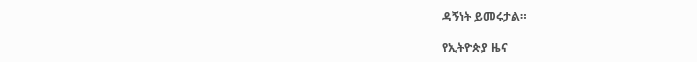ዳኝነት ይመሩታል።

የኢትዮጵያ ዜና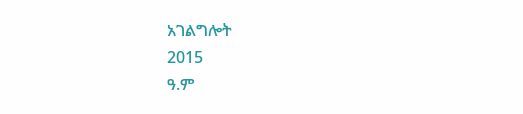አገልግሎት
2015
ዓ.ም